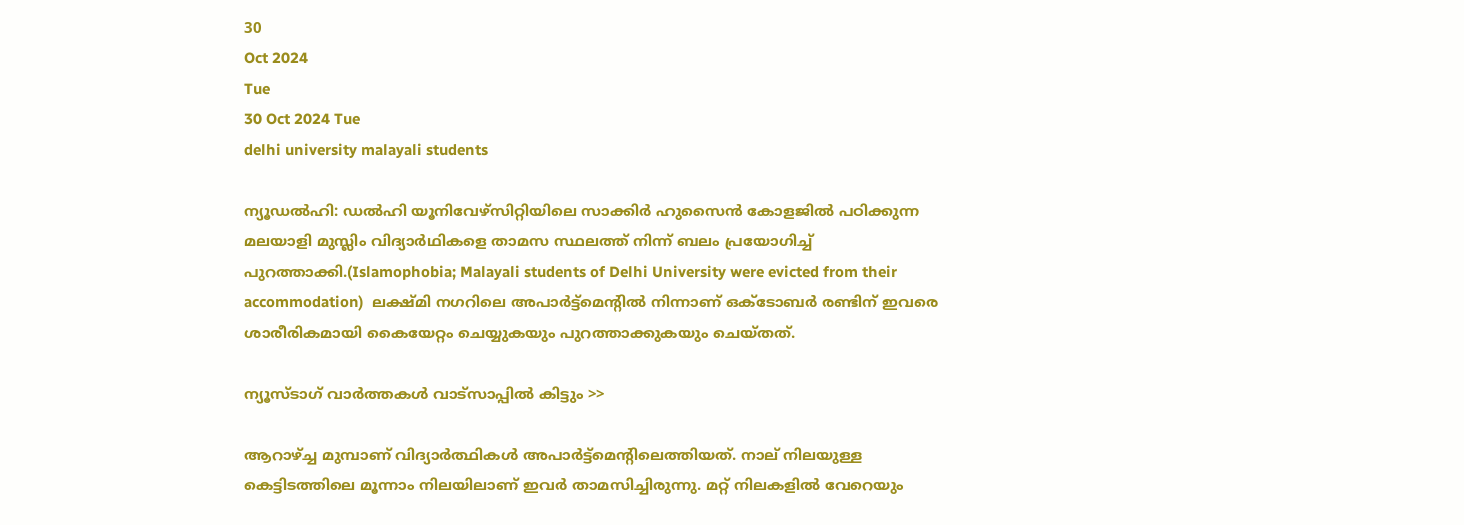30
Oct 2024
Tue
30 Oct 2024 Tue
delhi university malayali students

ന്യൂഡല്‍ഹി: ഡല്‍ഹി യൂനിവേഴ്‌സിറ്റിയിലെ സാക്കിര്‍ ഹുസൈന്‍ കോളജില്‍ പഠിക്കുന്ന മലയാളി മുസ്ലിം വിദ്യാര്‍ഥികളെ താമസ സ്ഥലത്ത് നിന്ന് ബലം പ്രയോഗിച്ച് പുറത്താക്കി.(Islamophobia; Malayali students of Delhi University were evicted from their accommodation)  ലക്ഷ്മി നഗറിലെ അപാര്‍ട്ട്‌മെന്റില്‍ നിന്നാണ് ഒക്ടോബര്‍ രണ്ടിന് ഇവരെ ശാരീരികമായി കൈയേറ്റം ചെയ്യുകയും പുറത്താക്കുകയും ചെയ്തത്.

ന്യൂസ്ടാഗ് വാര്‍ത്തകള്‍ വാട്‌സാപ്പില്‍ കിട്ടും >>

ആറാഴ്ച്ച മുമ്പാണ് വിദ്യാര്‍ത്ഥികള്‍ അപാര്‍ട്ട്‌മെന്റിലെത്തിയത്. നാല് നിലയുള്ള കെട്ടിടത്തിലെ മൂന്നാം നിലയിലാണ് ഇവര്‍ താമസിച്ചിരുന്നു. മറ്റ് നിലകളില്‍ വേറെയും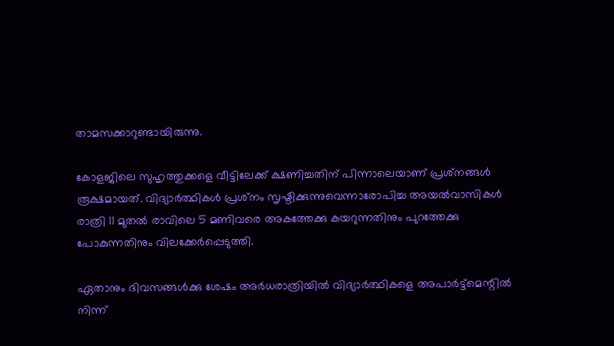താമസക്കാറുണ്ടായിരുന്നു.

കോളജിലെ സുഹൃത്തുക്കളെ വീട്ടിലേക്ക് ക്ഷണിച്ചതിന് പിന്നാലെയാണ് പ്രശ്‌നങ്ങള്‍ രൂക്ഷമായത്. വിദ്യാര്‍ത്ഥികള്‍ പ്രശ്‌നം സൃഷ്ടിക്കുന്നുവെന്നാരോപിച്ച അയല്‍വാസികള്‍ രാത്രി 11 മുതല്‍ രാവിലെ 5 മണിവരെ അകത്തേക്കു കയറുന്നതിനും പുറത്തേക്കു പോകുന്നതിനും വിലക്കേര്‍പ്പെടുത്തി.

ഏതാനും ദിവസങ്ങള്‍ക്കു ശേഷം അര്‍ധരാത്രിയില്‍ വിദ്യാര്‍ത്ഥികളെ അപാര്‍ട്ട്‌മെന്റില്‍ നിന്ന്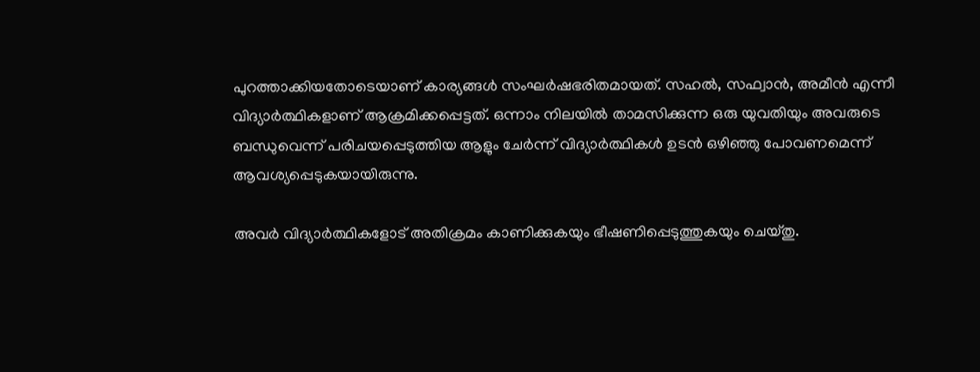പുറത്താക്കിയതോടെയാണ് കാര്യങ്ങള്‍ സംഘര്‍ഷഭരിതമായത്. സഹല്‍, സഫ്വാന്‍, അമീന്‍ എന്നീ വിദ്യാര്‍ത്ഥികളാണ് ആക്രമിക്കപ്പെട്ടത്. ഒന്നാം നിലയില്‍ താമസിക്കുന്ന ഒരു യുവതിയും അവരുടെ ബന്ധുവെന്ന് പരിചയപ്പെടുത്തിയ ആളും ചേര്‍ന്ന് വിദ്യാര്‍ത്ഥികള്‍ ഉടന്‍ ഒഴിഞ്ഞു പോവണമെന്ന് ആവശ്യപ്പെടുകയായിരുന്നു.

അവര്‍ വിദ്യാര്‍ത്ഥികളോട് അതിക്രമം കാണിക്കുകയും ഭീഷണിപ്പെടുത്തുകയും ചെയ്തു.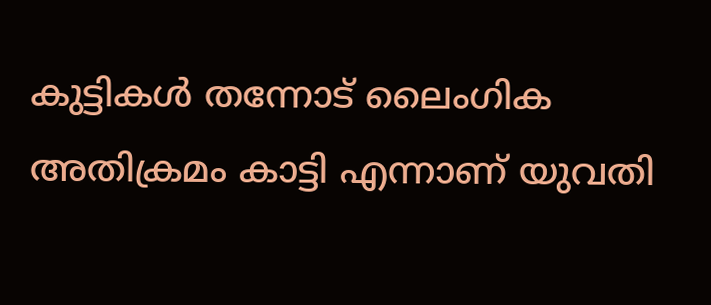കുട്ടികള്‍ തന്നോട് ലൈംഗിക അതിക്രമം കാട്ടി എന്നാണ് യുവതി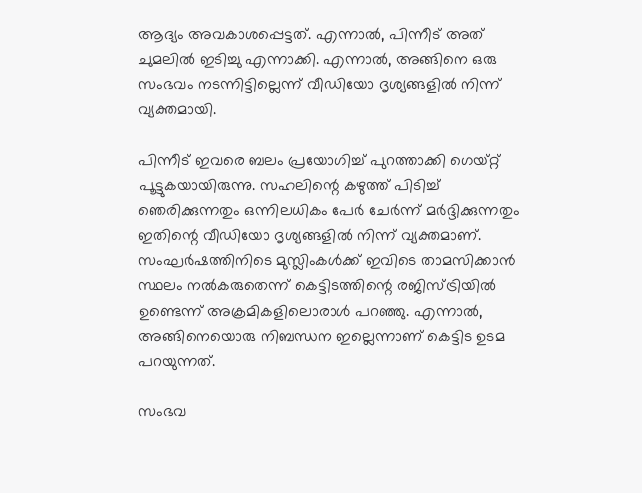ആദ്യം അവകാശപ്പെട്ടത്. എന്നാല്‍, പിന്നീട് അത് ചുമലില്‍ ഇടിച്ചു എന്നാക്കി. എന്നാല്‍, അങ്ങിനെ ഒരു സംഭവം നടന്നിട്ടില്ലെന്ന് വീഡിയോ ദൃശ്യങ്ങളില്‍ നിന്ന് വ്യക്തമായി.

പിന്നീട് ഇവരെ ബലം പ്രയോഗിച്ച് പുറത്താക്കി ഗെയ്റ്റ് പൂട്ടുകയായിരുന്നു. സഹലിന്റെ കഴുത്ത് പിടിച്ച് ഞെരിക്കുന്നതും ഒന്നിലധികം പേര്‍ ചേര്‍ന്ന് മര്‍ദ്ദിക്കുന്നതും ഇതിന്റെ വീഡിയോ ദൃശ്യങ്ങളില്‍ നിന്ന് വ്യക്തമാണ്. സംഘര്‍ഷത്തിനിടെ മുസ്ലിംകള്‍ക്ക് ഇവിടെ താമസിക്കാന്‍ സ്ഥലം നല്‍കരുതെന്ന് കെട്ടിടത്തിന്റെ രജിസ്ട്രിയില്‍ ഉണ്ടെന്ന് അക്രമികളിലൊരാള്‍ പറഞ്ഞു. എന്നാല്‍, അങ്ങിനെയൊരു നിബന്ധന ഇല്ലെന്നാണ് കെട്ടിട ഉടമ പറയുന്നത്.

സംഭവ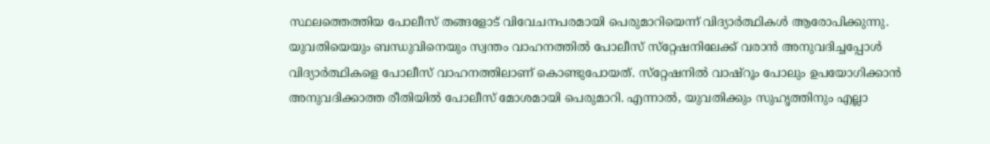സ്ഥലത്തെത്തിയ പോലീസ് തങ്ങളോട് വിവേചനപരമായി പെരുമാറിയെന്ന് വിദ്യാര്‍ത്ഥികള്‍ ആരോപിക്കുന്നു. യുവതിയെയും ബന്ധുവിനെയും സ്വന്തം വാഹനത്തില്‍ പോലീസ് സ്‌റ്റേഷനിലേക്ക് വരാന്‍ അനുവദിച്ചപ്പോള്‍ വിദ്യാര്‍ത്ഥികളെ പോലീസ് വാഹനത്തിലാണ് കൊണ്ടുപോയത്. സ്‌റ്റേഷനില്‍ വാഷ്‌റൂം പോലും ഉപയോഗിക്കാന്‍ അനുവദിക്കാത്ത രീതിയില്‍ പോലീസ് മോശമായി പെരുമാറി. എന്നാല്‍, യുവതിക്കും സുഹൃത്തിനും എല്ലാ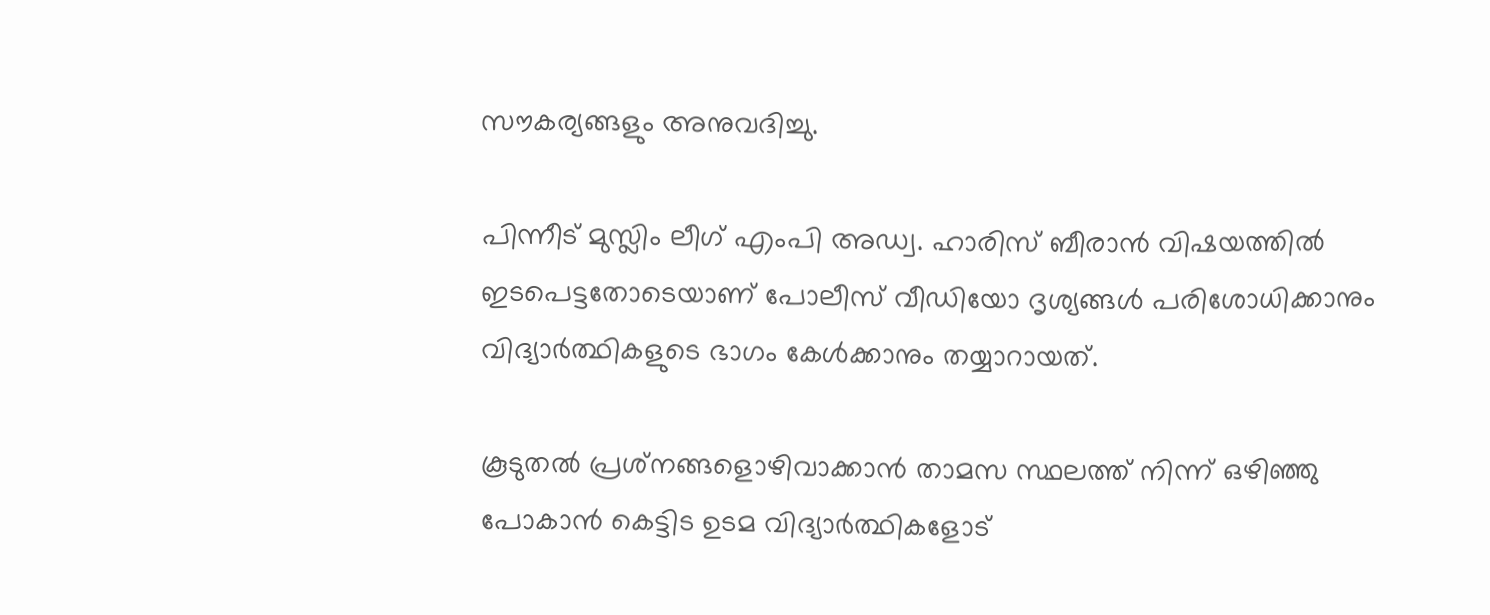സൗകര്യങ്ങളും അനുവദിച്ചു.

പിന്നീട് മുസ്ലിം ലീഗ് എംപി അഡ്വ. ഹാരിസ് ബീരാന്‍ വിഷയത്തില്‍ ഇടപെട്ടതോടെയാണ് പോലീസ് വീഡിയോ ദൃശ്യങ്ങള്‍ പരിശോധിക്കാനും വിദ്യാര്‍ത്ഥികളുടെ ഭാഗം കേള്‍ക്കാനും തയ്യാറായത്.

കൂടുതല്‍ പ്രശ്‌നങ്ങളൊഴിവാക്കാന്‍ താമസ സ്ഥലത്ത് നിന്ന് ഒഴിഞ്ഞു പോകാന്‍ കെട്ടിട ഉടമ വിദ്യാര്‍ത്ഥികളോട്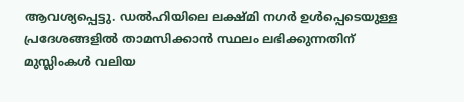ആവശ്യപ്പെട്ടു. ഡല്‍ഹിയിലെ ലക്ഷ്മി നഗര്‍ ഉള്‍പ്പെടെയുള്ള പ്രദേശങ്ങളില്‍ താമസിക്കാന്‍ സ്ഥലം ലഭിക്കുന്നതിന് മുസ്ലിംകള്‍ വലിയ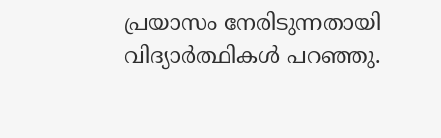പ്രയാസം നേരിടുന്നതായി വിദ്യാര്‍ത്ഥികള്‍ പറഞ്ഞു.